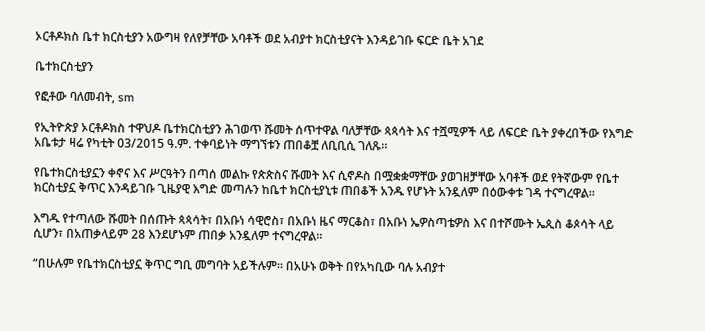ኦርቶዶክስ ቤተ ክርስቲያን አውግዛ የለየቻቸው አባቶች ወደ አብያተ ክርስቲያናት እንዳይገቡ ፍርድ ቤት አገደ

ቤተክርስቲያን

የፎቶው ባለመብት, sm

የኢትዮጵያ ኦርቶዶክስ ተዋህዶ ቤተክርስቲያን ሕገወጥ ሹመት ሰጥተዋል ባለቻቸው ጳጳሳት እና ተሿሚዎች ላይ ለፍርድ ቤት ያቀረበችው የእግድ አቤቱታ ዛሬ የካቲት 03/2015 ዓ.ም. ተቀባይነት ማግኘቱን ጠበቆቿ ለቢቢሲ ገለጹ።

የቤተክርስቲያኗን ቀኖና እና ሥርዓትን በጣሰ መልኩ የጵጵስና ሹመት እና ሲኖዶስ በሟቋቋማቸው ያወገዘቻቸው አባቶች ወደ የትኛውም የቤተ ክርስቲያኗ ቅጥር እንዳይገቡ ጊዜያዊ እግድ መጣሉን ከቤተ ክርስቲያኒቱ ጠበቆች አንዱ የሆኑት አንዷለም በዕውቀቱ ገዳ ተናግረዋል።

እግዱ የተጣለው ሹመት በሰጡት ጳጳሳት፣ በአቡነ ሳዊሮስ፣ በአቡነ ዜና ማርቆስ፣ በአቡነ ኤዎስጣቴዎስ እና በተሾሙት ኤጲስ ቆጶሳት ላይ ሲሆን፣ በአጠቃላይም 28 እንደሆኑም ጠበቃ አንዷለም ተናግረዋል።

“በሁሉም የቤተክርስቲያኗ ቅጥር ግቢ መግባት አይችሉም። በአሁኑ ወቅት በየአካቢው ባሉ አብያተ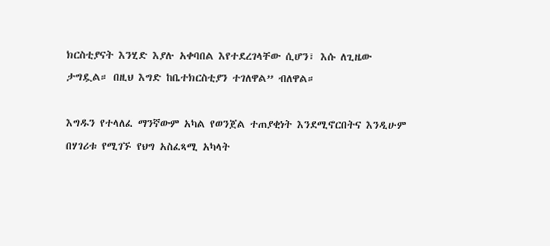ክርስቲያናት እንሂድ እያሉ አቀባበል እየተደረገላቸው ሲሆን፣ እሱ ለጊዜው ታግዷል። በዚህ እግድ ከቤተክርስቲያን ተገለዋል” ብለዋል።

እግዱን የተላለፈ ማንኛውም አካል የወንጀል ተጠያቂነት እንደሚኖርበትና እንዲሁም በሃገሪቱ የሚገኙ የህግ አስፈጻሚ አካላት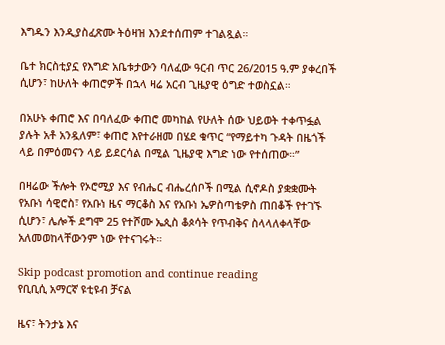እግዱን እንዲያስፈጽሙ ትዕዛዝ እንደተሰጠም ተገልጿል።

ቤተ ክርስቲያኗ የእግድ አቤቱታውን ባለፈው ዓርብ ጥር 26/2015 ዓ.ም ያቀረበች ሲሆን፣ ከሁለት ቀጠሮዎች በኋላ ዛሬ አርብ ጊዜያዊ ዕግድ ተወስኗል።

በአሁኑ ቀጠሮ እና በባለፈው ቀጠሮ መካከል የሁለት ሰው ህይወት ተቀጥፏል ያሉት አቶ አንዷለም፣ ቀጠሮ እየተራዘመ በሄደ ቁጥር “የማይተካ ጉዳት በዜጎች ላይ በምዕመናን ላይ ይደርሳል በሚል ጊዜያዊ እግድ ነው የተሰጠው።”

በዛሬው ችሎት የኦሮሚያ እና የብሔር ብሔረሰቦች በሚል ሲኖዶስ ያቋቋሙት የአቡነ ሳዊሮስ፣ የአቡነ ዜና ማርቆስ እና የአቡነ ኤዎስጣቴዎስ ጠበቆች የተገኙ ሲሆን፣ ሌሎች ደግሞ 25 የተሾሙ ኤጲስ ቆጶሳት የጥብቅና ስላላለቀላቸው አለመወከላቸውንም ነው የተናገሩት።

Skip podcast promotion and continue reading
የቢቢሲ አማርኛ ዩቲዩብ ቻናል

ዜና፣ ትንታኔ እና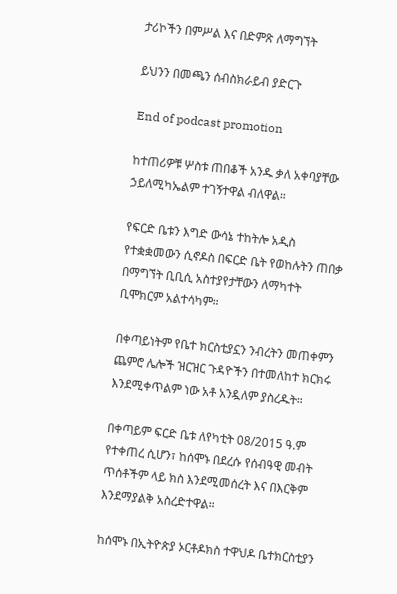ታሪኮችን በምሥል እና በድምጽ ለማግኘት

ይህንን በመጫን ሰብስክራይብ ያድርጉ

End of podcast promotion

ከተጠሪዎቹ ሦስቱ ጠበቆች አንዱ ቃለ አቀባያቸው ኃይለሚካኤልም ተገኝተዋል ብለዋል።

የፍርድ ቤቱን እግድ ውሳኔ ተከትሎ አዲስ የተቋቋመውን ሲኖዶስ በፍርድ ቤት የወከሉትን ጠበቃ በማግኘት ቢቢሲ አስተያየታቸውን ለማካተት ቢሞክርም አልተሳካም።

በቀጣይነትም የቤተ ክርስቲያኗን ንብረትን መጠቀምን ጨምሮ ሌሎች ዝርዝር ጉዳዮችን በተመለከተ ክርክሩ እንደሚቀጥልም ነው አቶ አንዷለም ያስረዱት።

በቀጣይም ፍርድ ቤቱ ለየካቲት 08/2015 ዓ.ም የተቀጠረ ሲሆን፣ ከሰሞኑ በደረሱ የሰብዓዊ መብት ጥሰቶችም ላይ ክስ እንደሚመሰረት እና በእርቅም እንደማያልቅ አስረድተዋል።

ከሰሞኑ በኢትዮጵያ ኦርቶዶክስ ተዋህዶ ቤተክርስቲያን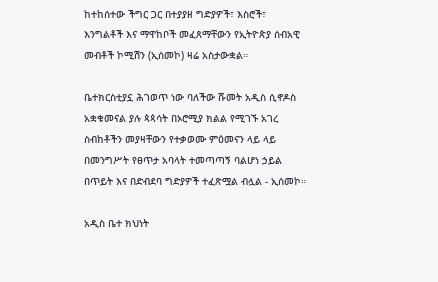ከተከሰተው ችግር ጋር በተያያዘ ግድያዎች፣ እስሮች፣ እንግልቶች እና ማዋከቦች መፈጸማቸውን የኢትዮጵያ ሰብአዊ መብቶች ኮሚሽን (ኢሰመኮ) ዛሬ አስታውቋል።

ቤተክርስቲያኗ ሕገወጥ ነው ባለችው ሹመት አዲስ ሲኖዶስ አቋቁመናል ያሉ ጳጳሳት በኦሮሚያ ክልል የሚገኙ አገረ ስብከቶችን መያዛቸውን የተቃወሙ ምዕመናን ላይ ላይ በመንግሥት የፀጥታ አባላት ተመጣጣኝ ባልሆነ ኃይል በጥይት እና በድብደባ ግድያዎች ተፈጽሟል ብሏል - ኢሰመኮ።

አዲስ ቤተ ክህነት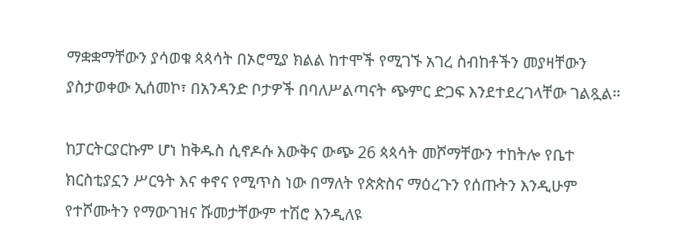ማቋቋማቸውን ያሳወቁ ጳጳሳት በኦሮሚያ ክልል ከተሞች የሚገኙ አገረ ስብከቶችን መያዛቸውን ያስታወቀው ኢሰመኮ፣ በአንዳንድ ቦታዎች በባለሥልጣናት ጭምር ድጋፍ እንደተደረገላቸው ገልጿል።

ከፓርትርያርኩም ሆነ ከቅዱስ ሲኖዶሱ እውቅና ውጭ 26 ጳጳሳት መሾማቸውን ተከትሎ የቤተ ክርስቲያኗን ሥርዓት እና ቀኖና የሚጥስ ነው በማለት የጵጵስና ማዕረጉን የሰጡትን እንዲሁም የተሾሙትን የማውገዝና ሹመታቸውም ተሽሮ እንዲለዩ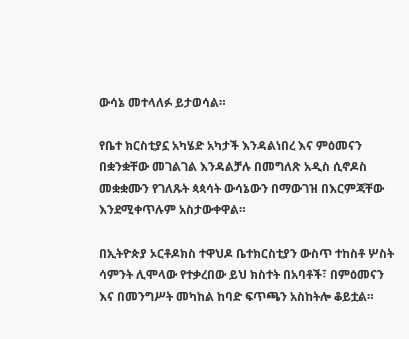ውሳኔ መተላለፉ ይታወሳል።

የቤተ ክርስቲያኗ አካሄድ አካታች እንዳልነበረ እና ምዕመናን በቋንቋቸው መገልገል እንዳልቻሉ በመግለጽ አዲስ ሲኖዶስ መቋቋሙን የገለጹት ጳጳሳት ውሳኔውን በማውገዝ በእርምጃቸው እንደሚቀጥሉም አስታውቀዋል።

በኢትዮጵያ ኦርቶዶክስ ተዋህዶ ቤተክርስቲያን ውስጥ ተከስቶ ሦስት ሳምንት ሊሞላው የተቃረበው ይህ ክስተት በአባቶች፣ በምዕመናን እና በመንግሥት መካከል ከባድ ፍጥጫን አስከትሎ ቆይቷል።